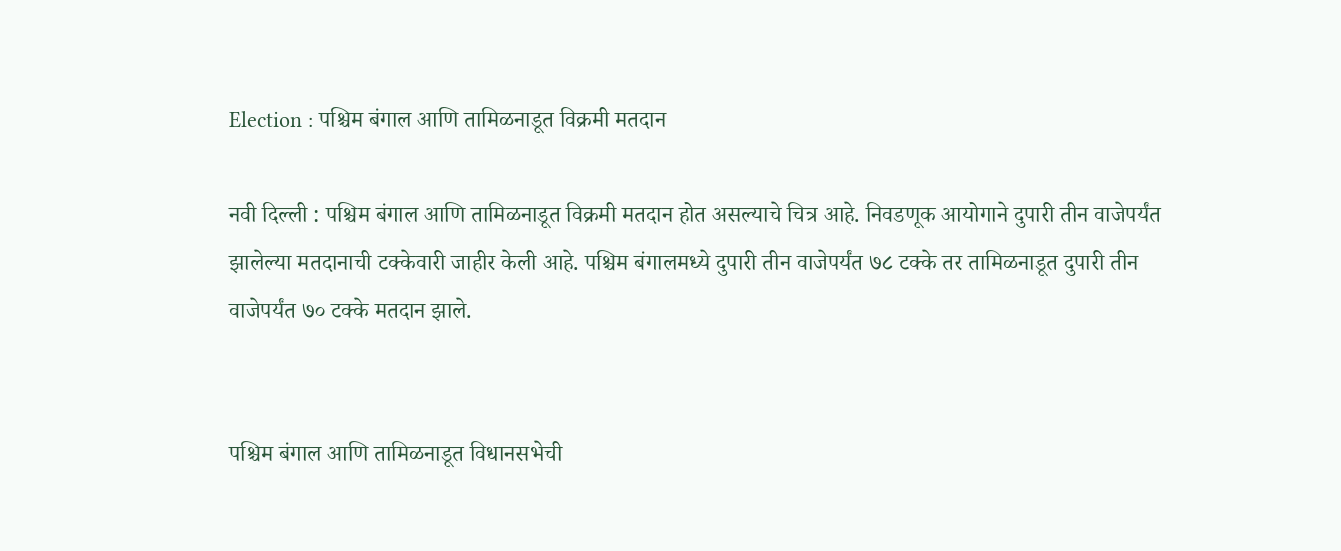Election : पश्चिम बंगाल आणि तामिळनाडूत विक्रमी मतदान

नवी दिल्ली : पश्चिम बंगाल आणि तामिळनाडूत विक्रमी मतदान होत असल्याचे चित्र आहे. निवडणूक आयोगाने दुपारी तीन वाजेपर्यंत झालेल्या मतदानाची टक्केवारी जाहीर केली आहे. पश्चिम बंगालमध्ये दुपारी तीन वाजेपर्यंत ७८ टक्के तर तामिळनाडूत दुपारी तीन वाजेपर्यंत ७० टक्के मतदान झाले.


पश्चिम बंगाल आणि तामिळनाडूत विधानसभेची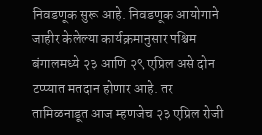निवडणूक सुरू आहे. निवडणूक आयोगाने जाहीर केलेल्या कार्यक्रमानुसार पश्चिम बंगालमध्ये २३ आणि २९ एप्रिल असे दोन टप्प्यात मतदान होणार आहे. तर तामिळनाडूत आज म्हणजेच २३ एप्रिल रोजी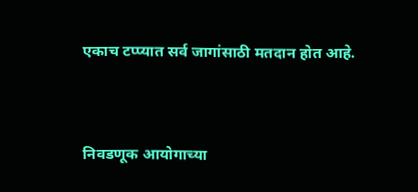एकाच टप्प्यात सर्व जागांसाठी मतदान होत आहे.


निवडणूक आयोगाच्या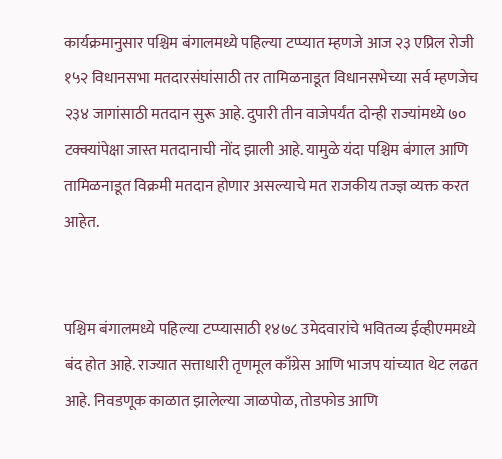कार्यक्रमानुसार पश्चिम बंगालमध्ये पहिल्या टप्प्यात म्हणजे आज २३ एप्रिल रोजी १५२ विधानसभा मतदारसंघांसाठी तर तामिळनाडूत विधानसभेच्या सर्व म्हणजेच २३४ जागांसाठी मतदान सुरू आहे. दुपारी तीन वाजेपर्यंत दोन्ही राज्यांमध्ये ७० टक्क्यांपेक्षा जास्त मतदानाची नोंद झाली आहे. यामुळे यंदा पश्चिम बंगाल आणि तामिळनाडूत विक्रमी मतदान होणार असल्याचे मत राजकीय तज्ज्ञ व्यक्त करत आहेत.


पश्चिम बंगालमध्ये पहिल्या टप्प्यासाठी १४७८ उमेदवारांचे भवितव्य ईव्हीएममध्ये बंद होत आहे. राज्यात सत्ताधारी तृणमूल काँग्रेस आणि भाजप यांच्यात थेट लढत आहे. निवडणूक काळात झालेल्या जाळपोळ, तोडफोड आणि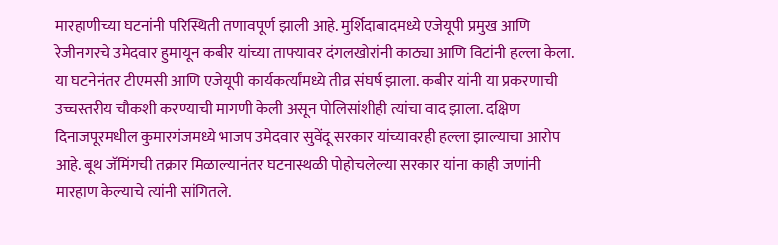मारहाणीच्या घटनांनी परिस्थिती तणावपूर्ण झाली आहे. मुर्शिदाबादमध्ये एजेयूपी प्रमुख आणि रेजीनगरचे उमेदवार हुमायून कबीर यांच्या ताफ्यावर दंगलखोरांनी काठ्या आणि विटांनी हल्ला केला. या घटनेनंतर टीएमसी आणि एजेयूपी कार्यकर्त्यांमध्ये तीव्र संघर्ष झाला. कबीर यांनी या प्रकरणाची उच्चस्तरीय चौकशी करण्याची मागणी केली असून पोलिसांशीही त्यांचा वाद झाला. दक्षिण दिनाजपूरमधील कुमारगंजमध्ये भाजप उमेदवार सुवेंदू सरकार यांच्यावरही हल्ला झाल्याचा आरोप आहे. बूथ जॅमिंगची तक्रार मिळाल्यानंतर घटनास्थळी पोहोचलेल्या सरकार यांना काही जणांनी मारहाण केल्याचे त्यांनी सांगितले.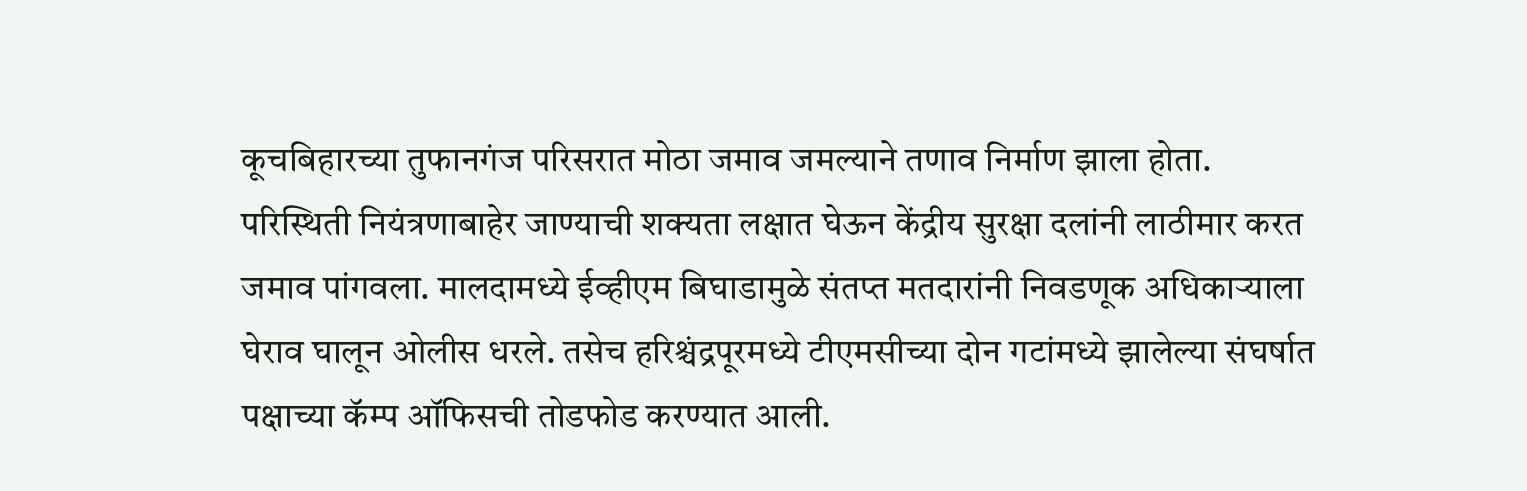कूचबिहारच्या तुफानगंज परिसरात मोठा जमाव जमल्याने तणाव निर्माण झाला होता. परिस्थिती नियंत्रणाबाहेर जाण्याची शक्यता लक्षात घेऊन केंद्रीय सुरक्षा दलांनी लाठीमार करत जमाव पांगवला. मालदामध्ये ईव्हीएम बिघाडामुळे संतप्त मतदारांनी निवडणूक अधिकाऱ्याला घेराव घालून ओलीस धरले. तसेच हरिश्चंद्रपूरमध्ये टीएमसीच्या दोन गटांमध्ये झालेल्या संघर्षात पक्षाच्या कॅम्प ऑफिसची तोडफोड करण्यात आली.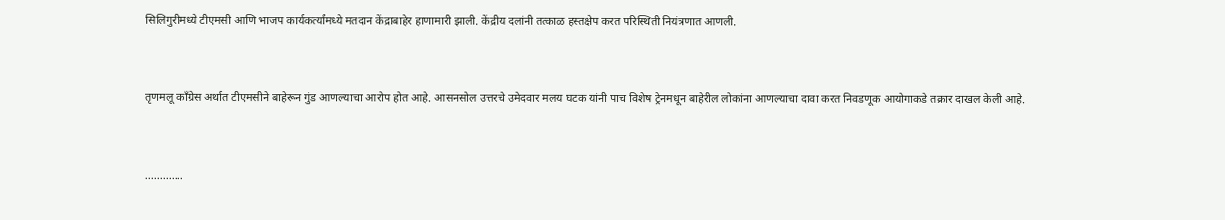सिलिगुरीमध्ये टीएमसी आणि भाजप कार्यकर्त्यांमध्ये मतदान केंद्राबाहेर हाणामारी झाली. केंद्रीय दलांनी तत्काळ हस्तक्षेप करत परिस्थिती नियंत्रणात आणली.


तृणमलू काँग्रेस अर्थात टीएमसीने बाहेरून गुंड आणल्याचा आरोप होत आहे. आसनसोल उत्तरचे उमेदवार मलय घटक यांनी पाच विशेष ट्रेनमधून बाहेरील लोकांना आणल्याचा दावा करत निवडणूक आयोगाकडे तक्रार दाखल केली आहे.


.............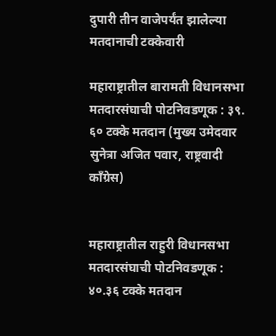दुपारी तीन वाजेपर्यंत झालेल्या मतदानाची टक्केवारी

महाराष्ट्रातील बारामती विधानसभा मतदारसंघाची पोटनिवडणूक : ३९. ६० टक्के मतदान (मुख्य उमेदवार सुनेत्रा अजित पवार, राष्ट्रवादी काँग्रेस)


महाराष्ट्रातील राहुरी विधानसभा मतदारसंघाची पोटनिवडणूक : ४०.३६ टक्के मतदान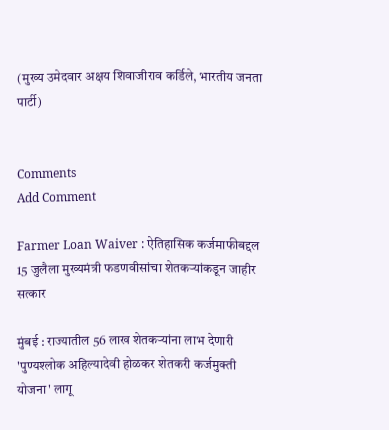(मुख्य उमेदवार अक्षय शिवाजीराव कर्डिले, भारतीय जनता पार्टी)


Comments
Add Comment

Farmer Loan Waiver : ऐतिहासिक कर्जमाफीबद्दल 15 जुलैला मुख्यमंत्री फडणवीसांचा शेतकऱ्यांकडून जाहीर सत्कार

मुंबई : राज्यातील 56 लाख शेतकऱ्यांना लाभ देणारी 'पुण्यश्लोक अहिल्यादेवी होळकर शेतकरी कर्जमुक्ती योजना' लागू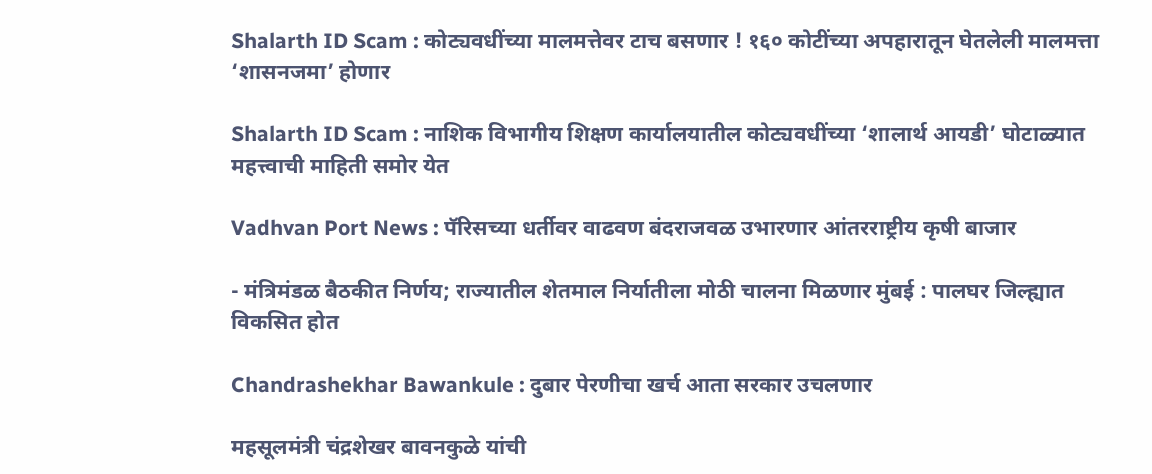Shalarth ID Scam : कोट्यवधींच्या मालमत्तेवर टाच बसणार ! १६० कोटींच्या अपहारातून घेतलेली मालमत्ता ‘शासनजमा’ होणार

Shalarth ID Scam : नाशिक विभागीय शिक्षण कार्यालयातील कोट्यवधींच्या ‘शालार्थ आयडी’ घोटाळ्यात महत्त्वाची माहिती समोर येत

Vadhvan Port News : पॅरिसच्या धर्तीवर वाढवण बंदराजवळ उभारणार आंतरराष्ट्रीय कृषी बाजार

- मंत्रिमंडळ बैठकीत निर्णय; राज्यातील शेतमाल निर्यातीला मोठी चालना मिळणार मुंबई : पालघर जिल्ह्यात विकसित होत

Chandrashekhar Bawankule : दुबार पेरणीचा खर्च आता सरकार उचलणार

महसूलमंत्री चंद्रशेखर बावनकुळे यांची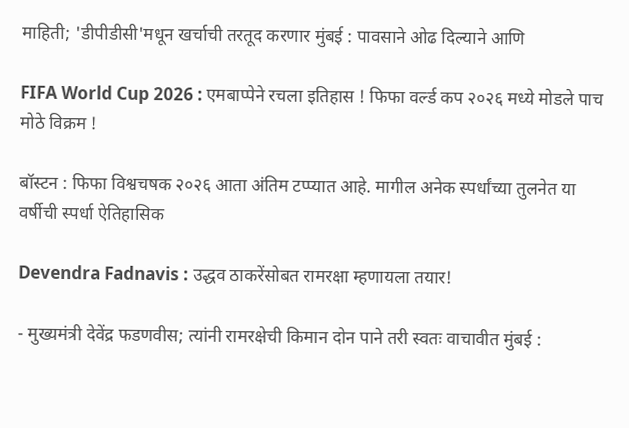माहिती; 'डीपीडीसी'मधून खर्चाची तरतूद करणार मुंबई : पावसाने ओढ दिल्याने आणि

FIFA World Cup 2026 : एमबाप्पेने रचला इतिहास ! फिफा वर्ल्ड कप २०२६ मध्ये मोडले पाच मोठे विक्रम !

बॉस्टन : फिफा विश्वचषक २०२६ आता अंतिम टप्प्यात आहे. मागील अनेक स्पर्धांच्या तुलनेत या वर्षीची स्पर्धा ऐतिहासिक

Devendra Fadnavis : उद्धव ठाकरेंसोबत रामरक्षा म्हणायला तयार!

- मुख्यमंत्री देवेंद्र फडणवीस; त्यांनी रामरक्षेची किमान दोन पाने तरी स्वतः वाचावीत मुंबई :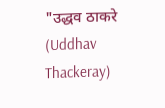"उद्धव ठाकरे (Uddhav Thackeray)